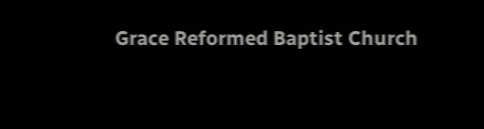Grace Reformed Baptist Church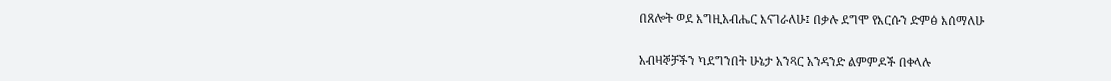በጸሎት ወደ እግዚአብሔር እናገራለሁ፤ በቃሉ ደግሞ የእርሱን ድምፅ እሰማለሁ

አብዛኞቻችን ካደግንበት ሁኔታ አንጻር አንዳንድ ልምምዶች በቀላሉ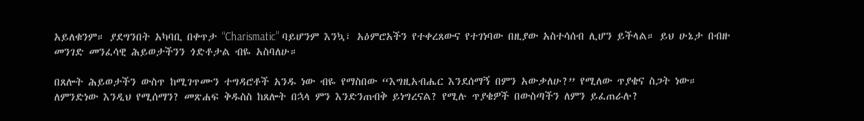አይለቁንም። ያደግንበት አካባቢ በቀጥታ “Charismatic” ባይሆንም እንኳ፣ አዕምሮአችን የተቀረጸውና የተገነባው በዚያው አስተሳሰብ ሊሆን ይችላል። ይህ ሁኔታ በብዙ መንገድ መንፈሳዊ ሕይወታችንን ጎድቶታል ብዬ አስባለሁ።

በጸሎት ሕይወታችን ውስጥ ከሚገጥሙን ተግዳሮቶች አንዱ ነው ብዬ የማስበው “እግዚአብሔር እንደሰማኝ በምን አውቃለሁ?” የሚለው ጥያቄና ስጋት ነው። ለምንድነው እንዲህ የሚሰማን? መጽሐፍ ቅዱስስ ከጸሎት በኋላ ምን እንድንጠብቅ ይነግረናል? የሚሉ ጥያቄዎች በውስጣችን ለምን ይፈጠራሉ?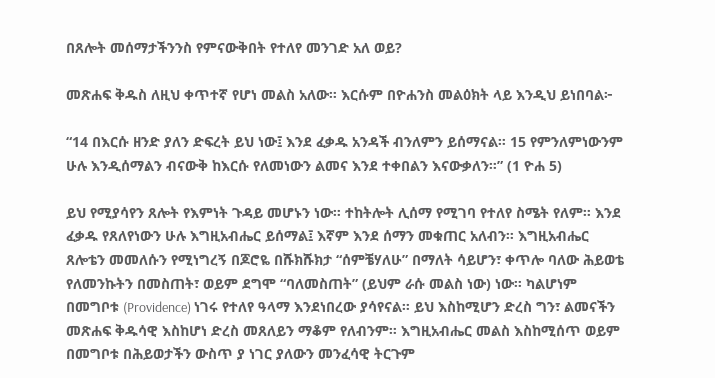በጸሎት መሰማታችንንስ የምናውቅበት የተለየ መንገድ አለ ወይ?

መጽሐፍ ቅዱስ ለዚህ ቀጥተኛ የሆነ መልስ አለው። እርሱም በዮሐንስ መልዕክት ላይ እንዲህ ይነበባል፦

“14 በእርሱ ዘንድ ያለን ድፍረት ይህ ነው፤ እንደ ፈቃዱ አንዳች ብንለምን ይሰማናል። 15 የምንለምነውንም ሁሉ እንዲሰማልን ብናውቅ ከእርሱ የለመነውን ልመና እንደ ተቀበልን እናውቃለን።” (1 ዮሐ 5)

ይህ የሚያሳየን ጸሎት የእምነት ጉዳይ መሆኑን ነው። ተከትሎት ሊሰማ የሚገባ የተለየ ስሜት የለም። እንደ ፈቃዱ የጸለየነውን ሁሉ እግዚአብሔር ይሰማል፤ እኛም እንደ ሰማን መቁጠር አለብን። እግዚአብሔር ጸሎቴን መመለሱን የሚነግረኝ በጆሮዬ በሹክሹክታ “ሰምቼሃለሁ” በማለት ሳይሆን፣ ቀጥሎ ባለው ሕይወቴ የለመንኩትን በመስጠት፣ ወይም ደግሞ “ባለመስጠት” (ይህም ራሱ መልስ ነው) ነው። ካልሆነም በመግቦቱ (Providence) ነገሩ የተለየ ዓላማ እንደነበረው ያሳየናል። ይህ እስከሚሆን ድረስ ግን፣ ልመናችን መጽሐፍ ቅዱሳዊ እስከሆነ ድረስ መጸለይን ማቆም የለብንም። እግዚአብሔር መልስ እስከሚሰጥ ወይም በመግቦቱ በሕይወታችን ውስጥ ያ ነገር ያለውን መንፈሳዊ ትርጉም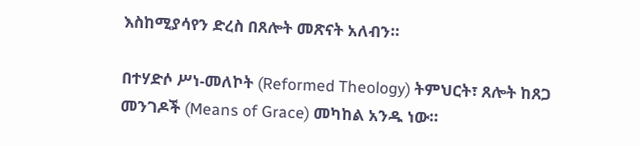እስከሚያሳየን ድረስ በጸሎት መጽናት አለብን።

በተሃድሶ ሥነ-መለኮት (Reformed Theology) ትምህርት፣ ጸሎት ከጸጋ መንገዶች (Means of Grace) መካከል አንዱ ነው።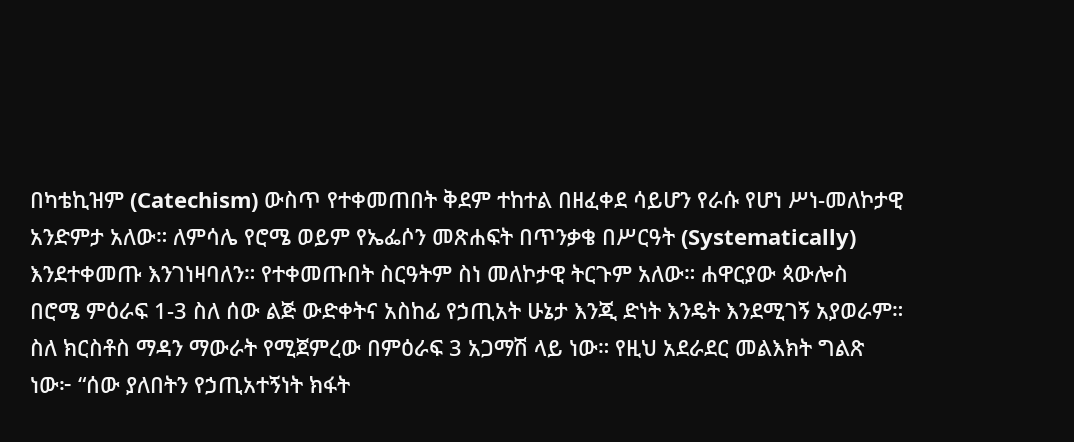በካቴኪዝም (Catechism) ውስጥ የተቀመጠበት ቅደም ተከተል በዘፈቀደ ሳይሆን የራሱ የሆነ ሥነ-መለኮታዊ አንድምታ አለው። ለምሳሌ የሮሜ ወይም የኤፌሶን መጽሐፍት በጥንቃቄ በሥርዓት (Systematically) እንደተቀመጡ እንገነዛባለን። የተቀመጡበት ስርዓትም ስነ መለኮታዊ ትርጉም አለው። ሐዋርያው ጳውሎስ በሮሜ ምዕራፍ 1-3 ስለ ሰው ልጅ ውድቀትና አስከፊ የኃጢአት ሁኔታ እንጂ ድነት እንዴት እንደሚገኝ አያወራም። ስለ ክርስቶስ ማዳን ማውራት የሚጀምረው በምዕራፍ 3 አጋማሽ ላይ ነው። የዚህ አደራደር መልእክት ግልጽ ነው፦ “ሰው ያለበትን የኃጢአተኝነት ክፋት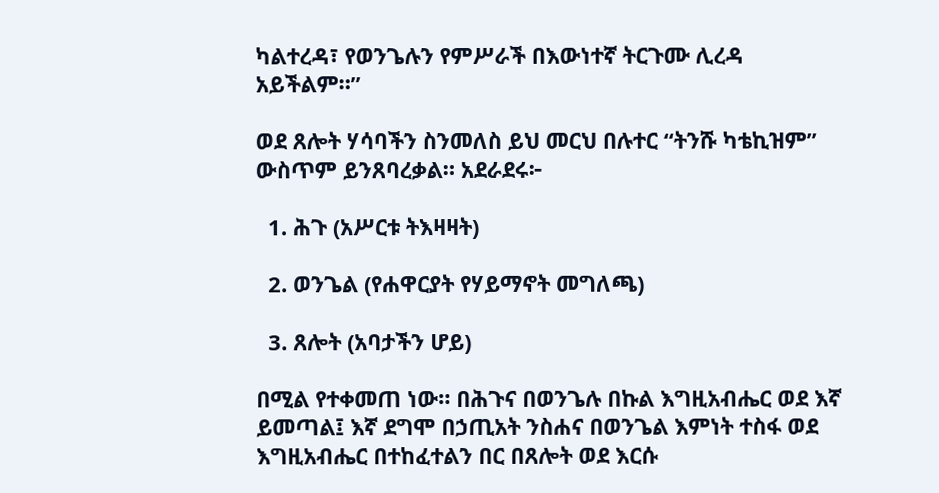ካልተረዳ፣ የወንጌሉን የምሥራች በእውነተኛ ትርጉሙ ሊረዳ አይችልም።”

ወደ ጸሎት ሃሳባችን ስንመለስ ይህ መርህ በሉተር “ትንሹ ካቴኪዝም” ውስጥም ይንጸባረቃል። አደራደሩ፦

  1. ሕጉ (አሥርቱ ትእዛዛት)

  2. ወንጌል (የሐዋርያት የሃይማኖት መግለጫ)

  3. ጸሎት (አባታችን ሆይ)

በሚል የተቀመጠ ነው። በሕጉና በወንጌሉ በኩል እግዚአብሔር ወደ እኛ ይመጣል፤ እኛ ደግሞ በኃጢአት ንስሐና በወንጌል እምነት ተስፋ ወደ እግዚአብሔር በተከፈተልን በር በጸሎት ወደ እርሱ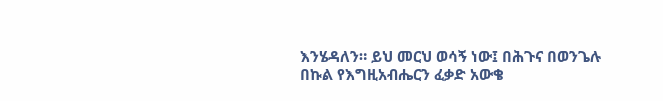እንሄዳለን። ይህ መርህ ወሳኝ ነው፤ በሕጉና በወንጌሉ በኩል የእግዚአብሔርን ፈቃድ አውቄ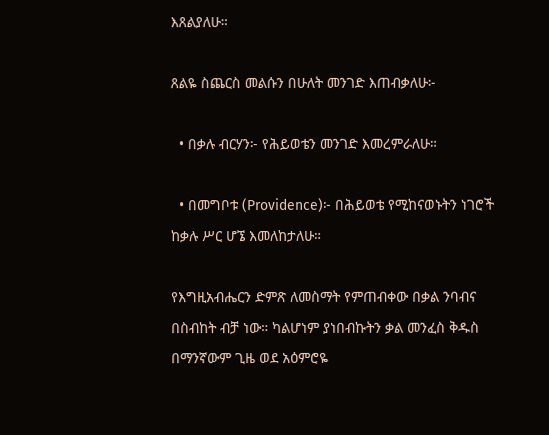እጸልያለሁ።

ጸልዬ ስጨርስ መልሱን በሁለት መንገድ እጠብቃለሁ፦

  • በቃሉ ብርሃን፦ የሕይወቴን መንገድ እመረምራለሁ።

  • በመግቦቱ (Providence)፦ በሕይወቴ የሚከናወኑትን ነገሮች ከቃሉ ሥር ሆኜ እመለከታለሁ።

የእግዚአብሔርን ድምጽ ለመስማት የምጠብቀው በቃል ንባብና በስብከት ብቻ ነው። ካልሆነም ያነበብኩትን ቃል መንፈስ ቅዱስ በማንኛውም ጊዜ ወደ አዕምሮዬ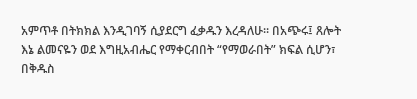አምጥቶ በትክክል እንዲገባኝ ሲያደርግ ፈቃዱን እረዳለሁ። በአጭሩ፤ ጸሎት እኔ ልመናዬን ወደ እግዚአብሔር የማቀርብበት “የማወራበት” ክፍል ሲሆን፣ በቅዱስ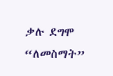ቃሉ ደግሞ “ለመስማት”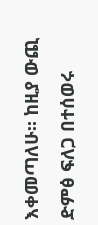እቀመጣለሁ። ከዚያ ውጪ ድምፅ ፍለጋ በተሰወሩ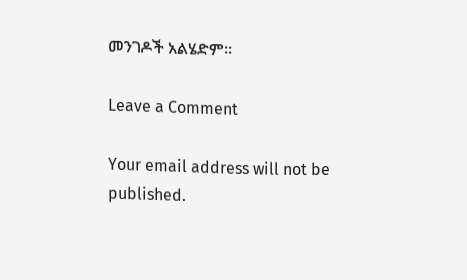መንገዶች አልሄድም።

Leave a Comment

Your email address will not be published.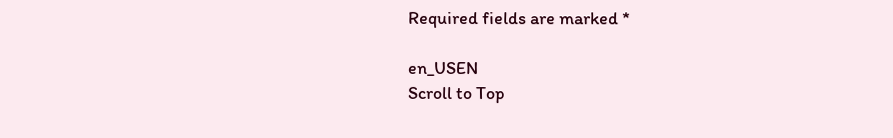Required fields are marked *

en_USEN
Scroll to Top